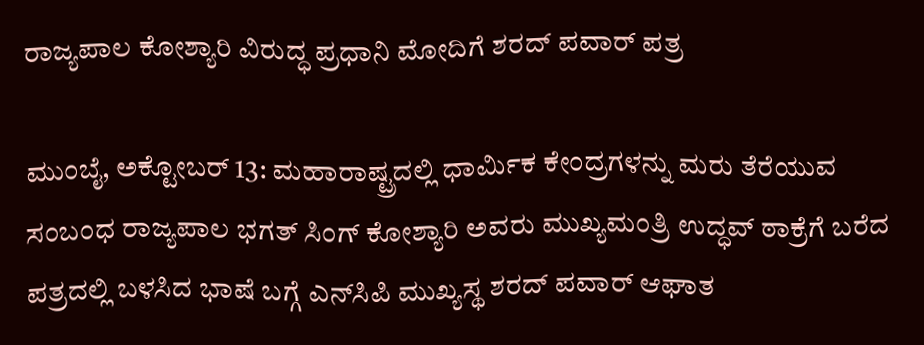ರಾಜ್ಯಪಾಲ ಕೋಶ್ಯಾರಿ ವಿರುದ್ಧ ಪ್ರಧಾನಿ ಮೋದಿಗೆ ಶರದ್ ಪವಾರ್ ಪತ್ರ

ಮುಂಬೈ, ಅಕ್ಟೋಬರ್ 13: ಮಹಾರಾಷ್ಟ್ರದಲ್ಲಿ ಧಾರ್ಮಿಕ ಕೇಂದ್ರಗಳನ್ನು ಮರು ತೆರೆಯುವ ಸಂಬಂಧ ರಾಜ್ಯಪಾಲ ಭಗತ್ ಸಿಂಗ್ ಕೋಶ್ಯಾರಿ ಅವರು ಮುಖ್ಯಮಂತ್ರಿ ಉದ್ಧವ್ ಠಾಕ್ರೆಗೆ ಬರೆದ ಪತ್ರದಲ್ಲಿ ಬಳಸಿದ ಭಾಷೆ ಬಗ್ಗೆ ಎನ್‌ಸಿಪಿ ಮುಖ್ಯಸ್ಥ ಶರದ್ ಪವಾರ್ ಆಘಾತ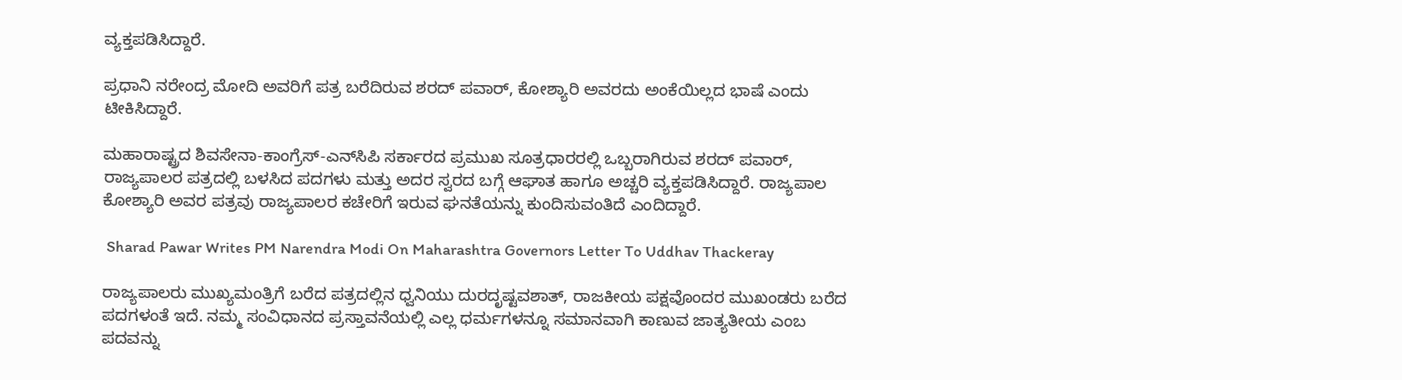ವ್ಯಕ್ತಪಡಿಸಿದ್ದಾರೆ.

ಪ್ರಧಾನಿ ನರೇಂದ್ರ ಮೋದಿ ಅವರಿಗೆ ಪತ್ರ ಬರೆದಿರುವ ಶರದ್ ಪವಾರ್, ಕೋಶ್ಯಾರಿ ಅವರದು ಅಂಕೆಯಿಲ್ಲದ ಭಾಷೆ ಎಂದು ಟೀಕಿಸಿದ್ದಾರೆ.

ಮಹಾರಾಷ್ಟ್ರದ ಶಿವಸೇನಾ-ಕಾಂಗ್ರೆಸ್-ಎನ್‌ಸಿಪಿ ಸರ್ಕಾರದ ಪ್ರಮುಖ ಸೂತ್ರಧಾರರಲ್ಲಿ ಒಬ್ಬರಾಗಿರುವ ಶರದ್ ಪವಾರ್, ರಾಜ್ಯಪಾಲರ ಪತ್ರದಲ್ಲಿ ಬಳಸಿದ ಪದಗಳು ಮತ್ತು ಅದರ ಸ್ವರದ ಬಗ್ಗೆ ಆಘಾತ ಹಾಗೂ ಅಚ್ಚರಿ ವ್ಯಕ್ತಪಡಿಸಿದ್ದಾರೆ. ರಾಜ್ಯಪಾಲ ಕೋಶ್ಯಾರಿ ಅವರ ಪತ್ರವು ರಾಜ್ಯಪಾಲರ ಕಚೇರಿಗೆ ಇರುವ ಘನತೆಯನ್ನು ಕುಂದಿಸುವಂತಿದೆ ಎಂದಿದ್ದಾರೆ.

 Sharad Pawar Writes PM Narendra Modi On Maharashtra Governors Letter To Uddhav Thackeray

ರಾಜ್ಯಪಾಲರು ಮುಖ್ಯಮಂತ್ರಿಗೆ ಬರೆದ ಪತ್ರದಲ್ಲಿನ ಧ್ವನಿಯು ದುರದೃಷ್ಟವಶಾತ್, ರಾಜಕೀಯ ಪಕ್ಷವೊಂದರ ಮುಖಂಡರು ಬರೆದ ಪದಗಳಂತೆ ಇದೆ. ನಮ್ಮ ಸಂವಿಧಾನದ ಪ್ರಸ್ತಾವನೆಯಲ್ಲಿ ಎಲ್ಲ ಧರ್ಮಗಳನ್ನೂ ಸಮಾನವಾಗಿ ಕಾಣುವ ಜಾತ್ಯತೀಯ ಎಂಬ ಪದವನ್ನು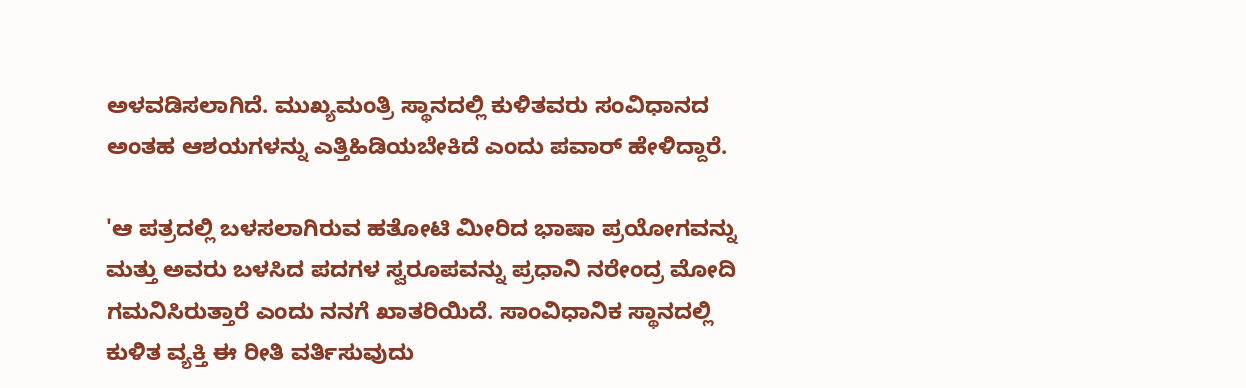ಅಳವಡಿಸಲಾಗಿದೆ. ಮುಖ್ಯಮಂತ್ರಿ ಸ್ಥಾನದಲ್ಲಿ ಕುಳಿತವರು ಸಂವಿಧಾನದ ಅಂತಹ ಆಶಯಗಳನ್ನು ಎತ್ತಿಹಿಡಿಯಬೇಕಿದೆ ಎಂದು ಪವಾರ್ ಹೇಳಿದ್ದಾರೆ.

'ಆ ಪತ್ರದಲ್ಲಿ ಬಳಸಲಾಗಿರುವ ಹತೋಟಿ ಮೀರಿದ ಭಾಷಾ ಪ್ರಯೋಗವನ್ನು ಮತ್ತು ಅವರು ಬಳಸಿದ ಪದಗಳ ಸ್ವರೂಪವನ್ನು ಪ್ರಧಾನಿ ನರೇಂದ್ರ ಮೋದಿ ಗಮನಿಸಿರುತ್ತಾರೆ ಎಂದು ನನಗೆ ಖಾತರಿಯಿದೆ. ಸಾಂವಿಧಾನಿಕ ಸ್ಥಾನದಲ್ಲಿ ಕುಳಿತ ವ್ಯಕ್ತಿ ಈ ರೀತಿ ವರ್ತಿಸುವುದು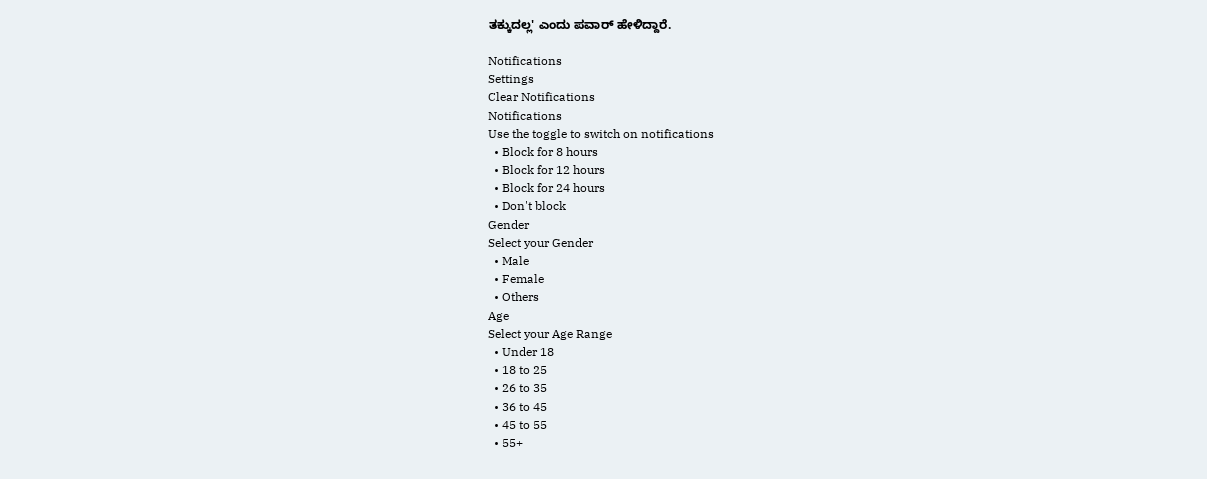ತಕ್ಕುದಲ್ಲ' ಎಂದು ಪವಾರ್ ಹೇಳಿದ್ದಾರೆ.

Notifications
Settings
Clear Notifications
Notifications
Use the toggle to switch on notifications
  • Block for 8 hours
  • Block for 12 hours
  • Block for 24 hours
  • Don't block
Gender
Select your Gender
  • Male
  • Female
  • Others
Age
Select your Age Range
  • Under 18
  • 18 to 25
  • 26 to 35
  • 36 to 45
  • 45 to 55
  • 55+